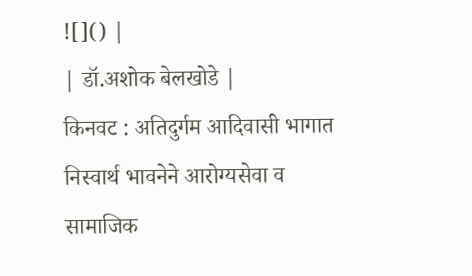![]() |
| डॉ.अशोक बेलखोडे |
किनवट : अतिदुर्गम आदिवासी भागात निस्वार्थ भावनेने आरोग्यसेवा व सामाजिक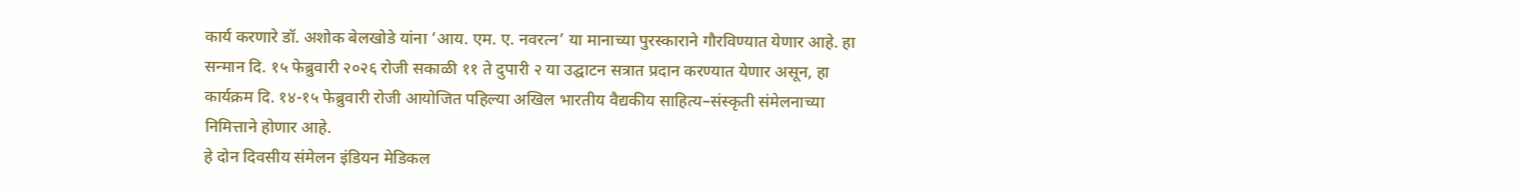कार्य करणारे डॉ. अशोक बेलखोडे यांना ‘आय. एम. ए. नवरत्न’ या मानाच्या पुरस्काराने गौरविण्यात येणार आहे. हा सन्मान दि. १५ फेब्रुवारी २०२६ रोजी सकाळी ११ ते दुपारी २ या उद्घाटन सत्रात प्रदान करण्यात येणार असून, हा कार्यक्रम दि. १४-१५ फेब्रुवारी रोजी आयोजित पहिल्या अखिल भारतीय वैद्यकीय साहित्य–संस्कृती संमेलनाच्या निमित्ताने होणार आहे.
हे दोन दिवसीय संमेलन इंडियन मेडिकल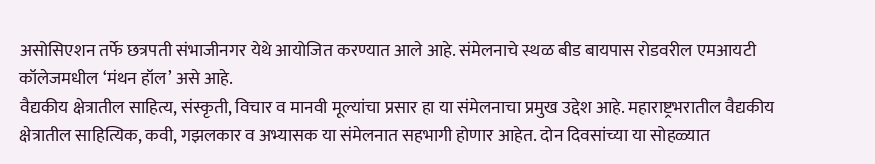असोसिएशन तर्फे छत्रपती संभाजीनगर येथे आयोजित करण्यात आले आहे. संमेलनाचे स्थळ बीड बायपास रोडवरील एमआयटी कॉलेजमधील ‘मंथन हॉल’ असे आहे.
वैद्यकीय क्षेत्रातील साहित्य, संस्कृती, विचार व मानवी मूल्यांचा प्रसार हा या संमेलनाचा प्रमुख उद्देश आहे. महाराष्ट्रभरातील वैद्यकीय क्षेत्रातील साहित्यिक, कवी, गझलकार व अभ्यासक या संमेलनात सहभागी होणार आहेत. दोन दिवसांच्या या सोहळ्यात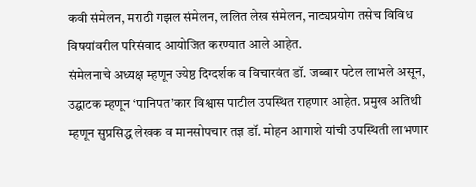कवी संमेलन, मराठी गझल संमेलन, ललित लेख संमेलन, नाट्यप्रयोग तसेच विविध विषयांवरील परिसंवाद आयोजित करण्यात आले आहेत.
संमेलनाचे अध्यक्ष म्हणून ज्येष्ठ दिग्दर्शक व विचारवंत डॉ. जब्बार पटेल लाभले असून, उद्घाटक म्हणून ‘पानिपत’कार विश्वास पाटील उपस्थित राहणार आहेत. प्रमुख अतिथी म्हणून सुप्रसिद्ध लेखक व मानसोपचार तज्ञ डॉ. मोहन आगाशे यांची उपस्थिती लाभणार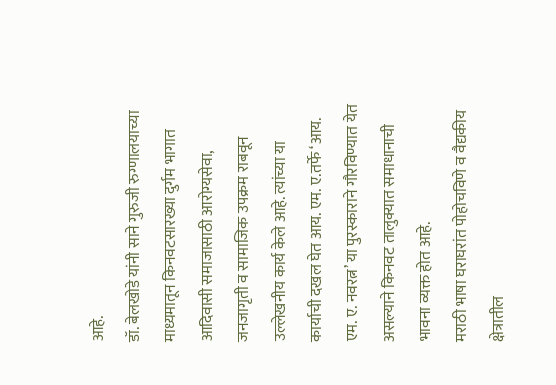आहे.
डॉ. बेलखोडे यांनी साने गुरुजी रुग्णालयाच्या माध्यमातून किनवटसारख्या दुर्गम भागात आदिवासी समाजासाठी आरोग्यसेवा, जनजागृती व सामाजिक उपक्रम राबवून उल्लेखनीय कार्य केले आहे. त्यांच्या या कार्याची दखल घेत आय. एम. ए.तर्फे ‘आय. एम. ए. नवरत्न’ या पुरस्काराने गौरविण्यात येत असल्याने किनवट तालुक्यात समाधानाची भावना व्यक्त होत आहे.
मराठी भाषा घराघरांत पोहोचविणे व वैद्यकीय क्षेत्रातील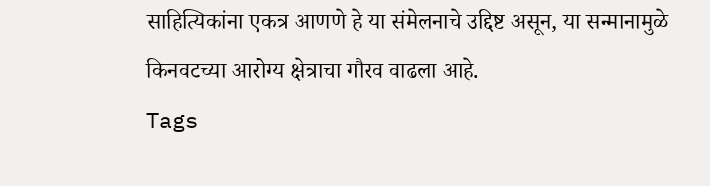साहित्यिकांना एकत्र आणणे हे या संमेलनाचे उद्दिष्ट असून, या सन्मानामुळे किनवटच्या आरोग्य क्षेत्राचा गौरव वाढला आहे.
Tags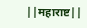||महाराष्ट||